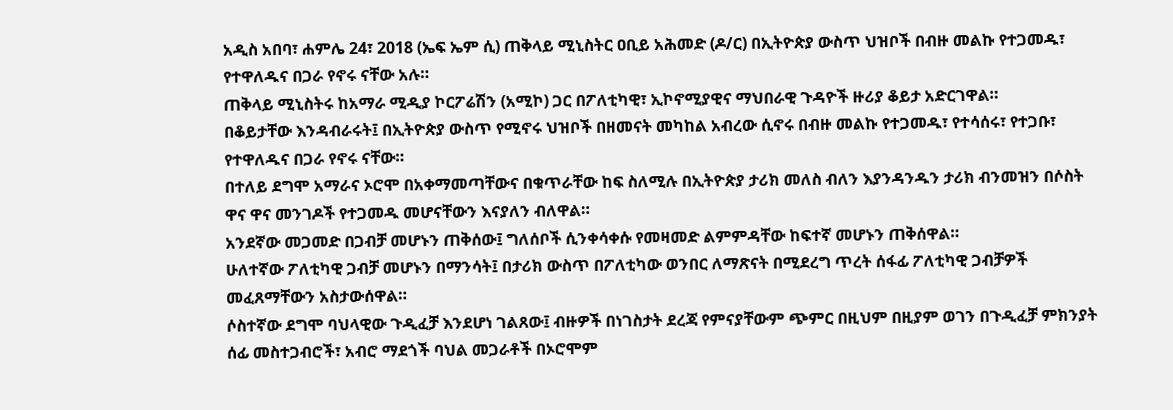አዲስ አበባ፣ ሐምሌ 24፣ 2018 (ኤፍ ኤም ሲ) ጠቅላይ ሚኒስትር ዐቢይ አሕመድ (ዶ/ር) በኢትዮጵያ ውስጥ ህዝቦች በብዙ መልኩ የተጋመዱ፣ የተዋለዱና በጋራ የኖሩ ናቸው አሉ።
ጠቅላይ ሚኒስትሩ ከአማራ ሚዲያ ኮርፖሬሽን (አሚኮ) ጋር በፖለቲካዊ፣ ኢኮኖሚያዊና ማህበራዊ ጉዳዮች ዙሪያ ቆይታ አድርገዋል።
በቆይታቸው እንዳብራሩት፤ በኢትዮጵያ ውስጥ የሚኖሩ ህዝቦች በዘመናት መካከል አብረው ሲኖሩ በብዙ መልኩ የተጋመዱ፣ የተሳሰሩ፣ የተጋቡ፣ የተዋለዱና በጋራ የኖሩ ናቸው።
በተለይ ደግሞ አማራና ኦሮሞ በአቀማመጣቸውና በቁጥራቸው ከፍ ስለሚሉ በኢትዮጵያ ታሪክ መለስ ብለን እያንዳንዱን ታሪክ ብንመዝን በሶስት ዋና ዋና መንገዶች የተጋመዱ መሆናቸውን እናያለን ብለዋል።
አንደኛው መጋመድ በጋብቻ መሆኑን ጠቅሰው፤ ግለሰቦች ሲንቀሳቀሱ የመዛመድ ልምምዳቸው ከፍተኛ መሆኑን ጠቅሰዋል።
ሁለተኛው ፖለቲካዊ ጋብቻ መሆኑን በማንሳት፤ በታሪክ ውስጥ በፖለቲካው ወንበር ለማጽናት በሚደረግ ጥረት ሰፋፊ ፖለቲካዊ ጋብቻዎች መፈጸማቸውን አስታውሰዋል።
ሶስተኛው ደግሞ ባህላዊው ጉዲፈቻ እንደሆነ ገልጸው፤ ብዙዎች በነገስታት ደረጃ የምናያቸውም ጭምር በዚህም በዚያም ወገን በጉዲፈቻ ምክንያት ሰፊ መስተጋብሮች፣ አብሮ ማደጎች ባህል መጋራቶች በኦሮሞም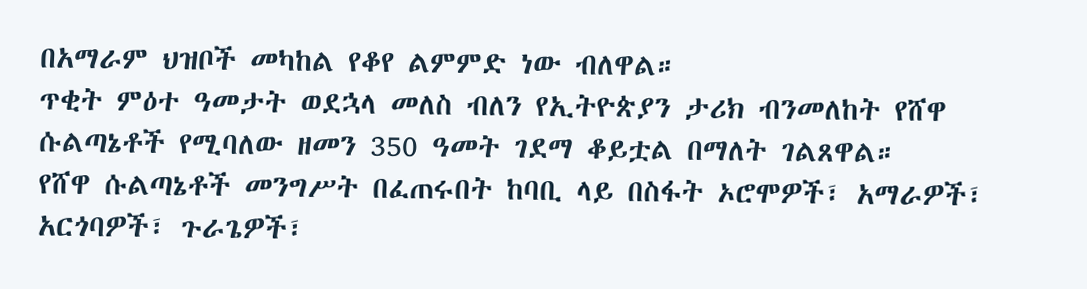በአማራም ህዝቦች መካከል የቆየ ልምምድ ነው ብለዋል።
ጥቂት ምዕተ ዓመታት ወደኋላ መለስ ብለን የኢትዮጵያን ታሪክ ብንመለከት የሸዋ ሱልጣኔቶች የሚባለው ዘመን 350 ዓመት ገደማ ቆይቷል በማለት ገልጸዋል።
የሸዋ ሱልጣኔቶች መንግሥት በፈጠሩበት ከባቢ ላይ በስፋት ኦሮሞዎች፣ አማራዎች፣ አርጎባዎች፣ ጉራጌዎች፣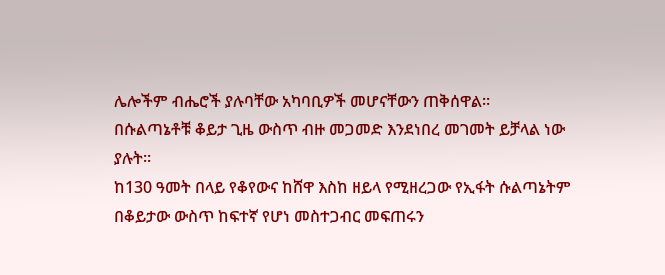ሌሎችም ብሔሮች ያሉባቸው አካባቢዎች መሆናቸውን ጠቅሰዋል።
በሱልጣኔቶቹ ቆይታ ጊዜ ውስጥ ብዙ መጋመድ እንደነበረ መገመት ይቻላል ነው ያሉት።
ከ130 ዓመት በላይ የቆየውና ከሸዋ እስከ ዘይላ የሚዘረጋው የኢፋት ሱልጣኔትም በቆይታው ውስጥ ከፍተኛ የሆነ መስተጋብር መፍጠሩን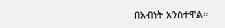በአብነት አንስተዋል።